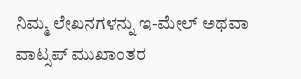ನಿಮ್ಮ ಲೇಖನಗಳನ್ನು ಇ-ಮೇಲ್ ಅಥವಾ ವಾಟ್ಸಪ್ ಮುಖಾಂತರ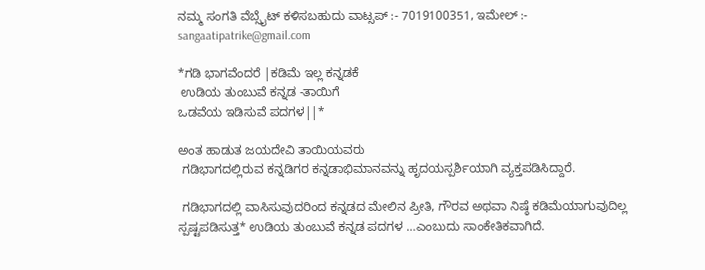ನಮ್ಮ ಸಂಗತಿ ವೆಬ್ಸೈಟ್ ಕಳಿಸಬಹುದು ವಾಟ್ಸಪ್‌ :- 7019100351, ಇಮೇಲ್ :- sangaatipatrike@gmail.com

*ಗಡಿ ಭಾಗವೆಂದರೆ |ಕಡಿಮೆ ಇಲ್ಲ ಕನ್ನಡಕೆ
 ಉಡಿಯ ತುಂಬುವೆ ಕನ್ನಡ -ತಾಯಿಗೆ
ಒಡವೆಯ ಇಡಿಸುವೆ ಪದಗಳ||*

ಅಂತ ಹಾಡುತ ಜಯದೇವಿ ತಾಯಿಯವರು
 ಗಡಿಭಾಗದಲ್ಲಿರುವ ಕನ್ನಡಿಗರ ಕನ್ನಡಾಭಿಮಾನವನ್ನು ಹೃದಯಸ್ಪರ್ಶಿಯಾಗಿ ವ್ಯಕ್ತಪಡಿಸಿದ್ದಾರೆ.

 ಗಡಿಭಾಗದಲ್ಲಿ ವಾಸಿಸುವುದರಿಂದ ಕನ್ನಡದ ಮೇಲಿನ ಪ್ರೀತಿ, ಗೌರವ ಅಥವಾ ನಿಷ್ಠೆ ಕಡಿಮೆಯಾಗುವುದಿಲ್ಲ  ಸ್ಪಷ್ಟಪಡಿಸುತ್ತ* ಉಡಿಯ ತುಂಬುವೆ ಕನ್ನಡ ಪದಗಳ …ಎಂಬುದು ಸಾಂಕೇತಿಕವಾಗಿದೆ.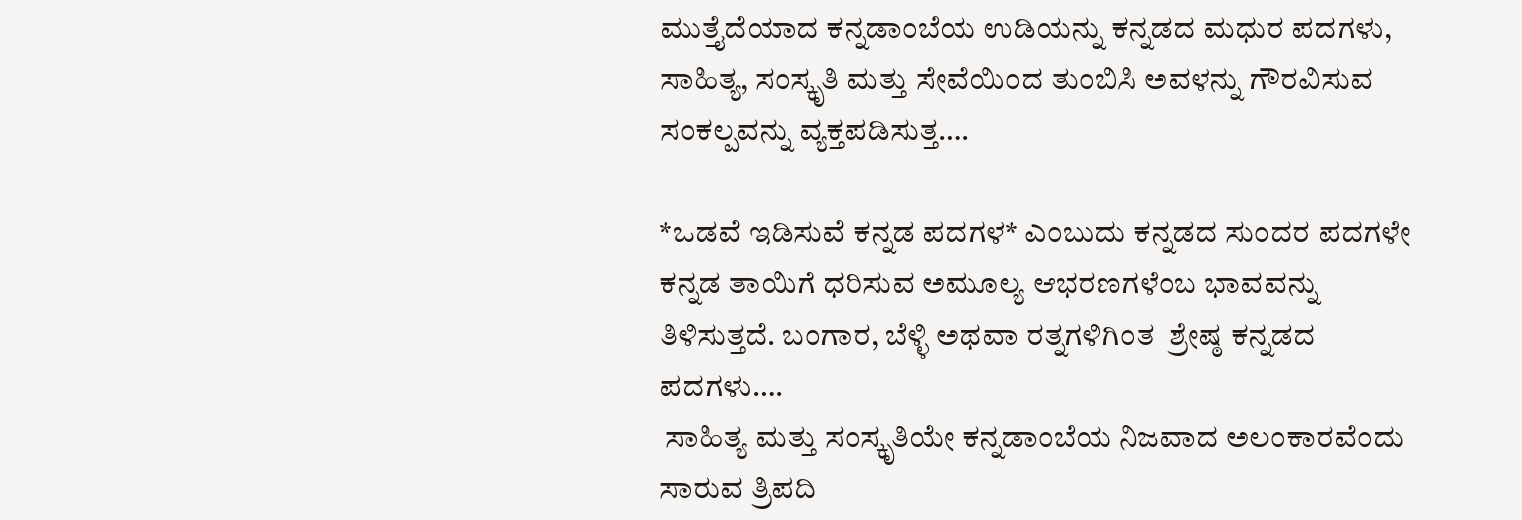ಮುತ್ತೈದೆಯಾದ ಕನ್ನಡಾಂಬೆಯ ಉಡಿಯನ್ನು ಕನ್ನಡದ ಮಧುರ ಪದಗಳು, ಸಾಹಿತ್ಯ, ಸಂಸ್ಕೃತಿ ಮತ್ತು ಸೇವೆಯಿಂದ ತುಂಬಿಸಿ ಅವಳನ್ನು ಗೌರವಿಸುವ ಸಂಕಲ್ಪವನ್ನು ವ್ಯಕ್ತಪಡಿಸುತ್ತ….

*ಒಡವೆ ಇಡಿಸುವೆ ಕನ್ನಡ ಪದಗಳ* ಎಂಬುದು ಕನ್ನಡದ ಸುಂದರ ಪದಗಳೇ ಕನ್ನಡ ತಾಯಿಗೆ ಧರಿಸುವ ಅಮೂಲ್ಯ ಆಭರಣಗಳೆಂಬ ಭಾವವನ್ನು ತಿಳಿಸುತ್ತದೆ. ಬಂಗಾರ, ಬೆಳ್ಳಿ ಅಥವಾ ರತ್ನಗಳಿಗಿಂತ  ಶ್ರೇಷ್ಠ ಕನ್ನಡದ  ಪದಗಳು….
 ಸಾಹಿತ್ಯ ಮತ್ತು ಸಂಸ್ಕೃತಿಯೇ ಕನ್ನಡಾಂಬೆಯ ನಿಜವಾದ ಅಲಂಕಾರವೆಂದು ಸಾರುವ ತ್ರಿಪದಿ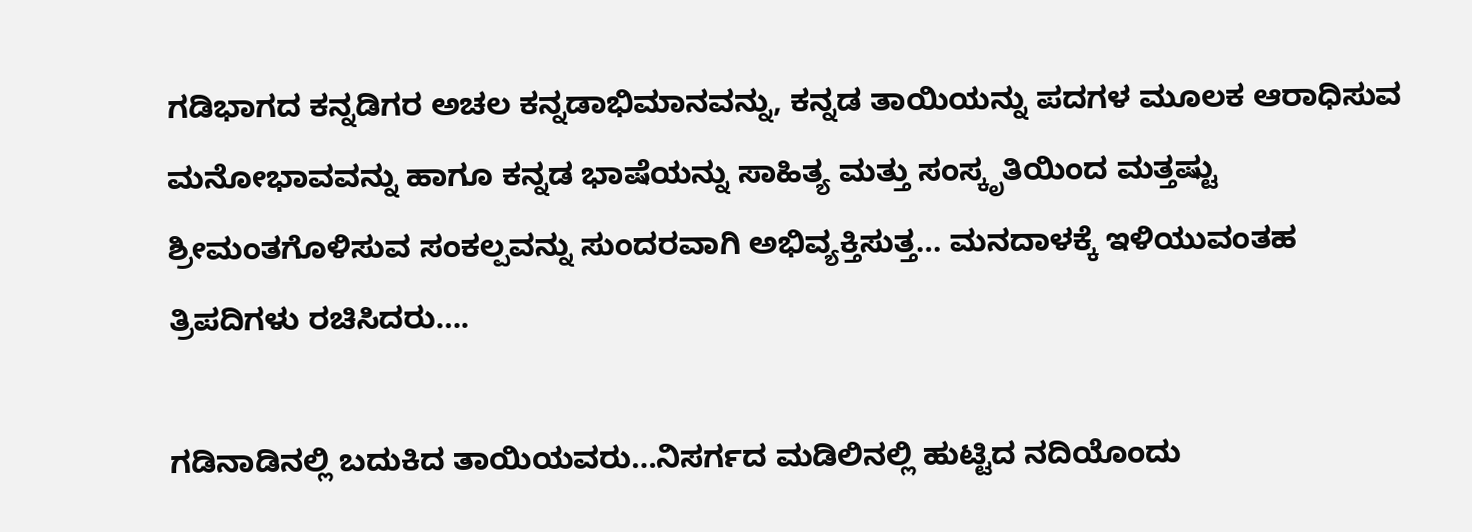ಗಡಿಭಾಗದ ಕನ್ನಡಿಗರ ಅಚಲ ಕನ್ನಡಾಭಿಮಾನವನ್ನು, ಕನ್ನಡ ತಾಯಿಯನ್ನು ಪದಗಳ ಮೂಲಕ ಆರಾಧಿಸುವ ಮನೋಭಾವವನ್ನು ಹಾಗೂ ಕನ್ನಡ ಭಾಷೆಯನ್ನು ಸಾಹಿತ್ಯ ಮತ್ತು ಸಂಸ್ಕೃತಿಯಿಂದ ಮತ್ತಷ್ಟು ಶ್ರೀಮಂತಗೊಳಿಸುವ ಸಂಕಲ್ಪವನ್ನು ಸುಂದರವಾಗಿ ಅಭಿವ್ಯಕ್ತಿಸುತ್ತ… ಮನದಾಳಕ್ಕೆ ಇಳಿಯುವಂತಹ ತ್ರಿಪದಿಗಳು ರಚಿಸಿದರು….

ಗಡಿನಾಡಿನಲ್ಲಿ ಬದುಕಿದ ತಾಯಿಯವರು‌…ನಿಸರ್ಗದ ಮಡಿಲಿನಲ್ಲಿ ಹುಟ್ಟಿದ ನದಿಯೊಂದು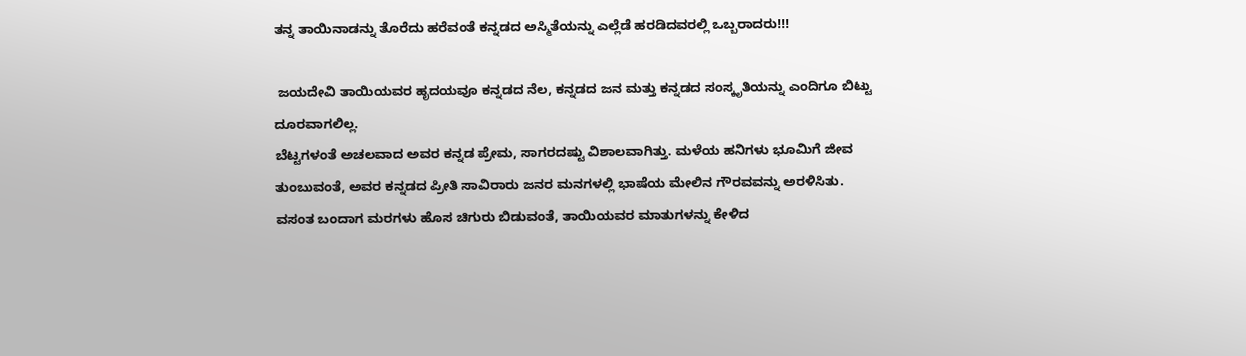ತನ್ನ ತಾಯಿನಾಡನ್ನು ತೊರೆದು ಹರೆವಂತೆ ಕನ್ನಡದ ಅಸ್ಮಿತೆಯನ್ನು ಎಲ್ಲೆಡೆ ಹರಡಿದವರಲ್ಲಿ ಒಬ್ಬರಾದರು!!!

 ಜಯದೇವಿ ತಾಯಿಯವರ ಹೃದಯವೂ ಕನ್ನಡದ ನೆಲ, ಕನ್ನಡದ ಜನ ಮತ್ತು ಕನ್ನಡದ ಸಂಸ್ಕೃತಿಯನ್ನು ಎಂದಿಗೂ ಬಿಟ್ಟು ದೂರವಾಗಲಿಲ್ಲ.
ಬೆಟ್ಟಗಳಂತೆ ಅಚಲವಾದ ಅವರ ಕನ್ನಡ ಪ್ರೇಮ, ಸಾಗರದಷ್ಟು ವಿಶಾಲವಾಗಿತ್ತು. ಮಳೆಯ ಹನಿಗಳು ಭೂಮಿಗೆ ಜೀವ ತುಂಬುವಂತೆ, ಅವರ ಕನ್ನಡದ ಪ್ರೀತಿ ಸಾವಿರಾರು ಜನರ ಮನಗಳಲ್ಲಿ ಭಾಷೆಯ ಮೇಲಿನ ಗೌರವವನ್ನು ಅರಳಿಸಿತು.
ವಸಂತ ಬಂದಾಗ ಮರಗಳು ಹೊಸ ಚಿಗುರು ಬಿಡುವಂತೆ, ತಾಯಿಯವರ ಮಾತುಗಳನ್ನು ಕೇಳಿದ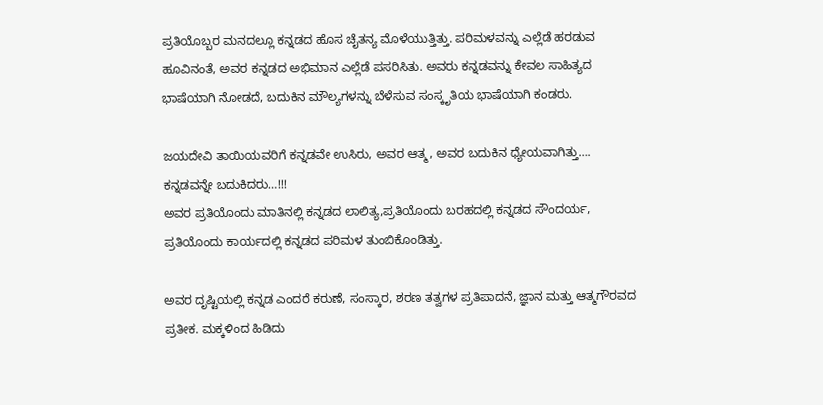ಪ್ರತಿಯೊಬ್ಬರ ಮನದಲ್ಲೂ ಕನ್ನಡದ ಹೊಸ ಚೈತನ್ಯ ಮೊಳೆಯುತ್ತಿತ್ತು. ಪರಿಮಳವನ್ನು ಎಲ್ಲೆಡೆ ಹರಡುವ ಹೂವಿನಂತೆ, ಅವರ ಕನ್ನಡದ ಅಭಿಮಾನ ಎಲ್ಲೆಡೆ ಪಸರಿಸಿತು. ಅವರು ಕನ್ನಡವನ್ನು ಕೇವಲ ಸಾಹಿತ್ಯದ ಭಾಷೆಯಾಗಿ ನೋಡದೆ, ಬದುಕಿನ ಮೌಲ್ಯಗಳನ್ನು ಬೆಳೆಸುವ ಸಂಸ್ಕೃತಿಯ ಭಾಷೆಯಾಗಿ ಕಂಡರು.

ಜಯದೇವಿ ತಾಯಿಯವರಿಗೆ ಕನ್ನಡವೇ ಉಸಿರು, ಅವರ ಆತ್ಮ, ಅವರ ಬದುಕಿನ ಧ್ಯೇಯವಾಗಿತ್ತು….  ಕನ್ನಡವನ್ನೇ ಬದುಕಿದರು…!!!
ಅವರ ಪ್ರತಿಯೊಂದು ಮಾತಿನಲ್ಲಿ ಕನ್ನಡದ ಲಾಲಿತ್ಯ,ಪ್ರತಿಯೊಂದು ಬರಹದಲ್ಲಿ ಕನ್ನಡದ ಸೌಂದರ್ಯ, ಪ್ರತಿಯೊಂದು ಕಾರ್ಯದಲ್ಲಿ ಕನ್ನಡದ ಪರಿಮಳ ತುಂಬಿಕೊಂಡಿತ್ತು.

ಅವರ ದೃಷ್ಟಿಯಲ್ಲಿ ಕನ್ನಡ ಎಂದರೆ ಕರುಣೆ, ಸಂಸ್ಕಾರ, ಶರಣ ತತ್ವಗಳ ಪ್ರತಿಪಾದನೆ, ಜ್ಞಾನ ಮತ್ತು ಆತ್ಮಗೌರವದ ಪ್ರತೀಕ. ಮಕ್ಕಳಿಂದ ಹಿಡಿದು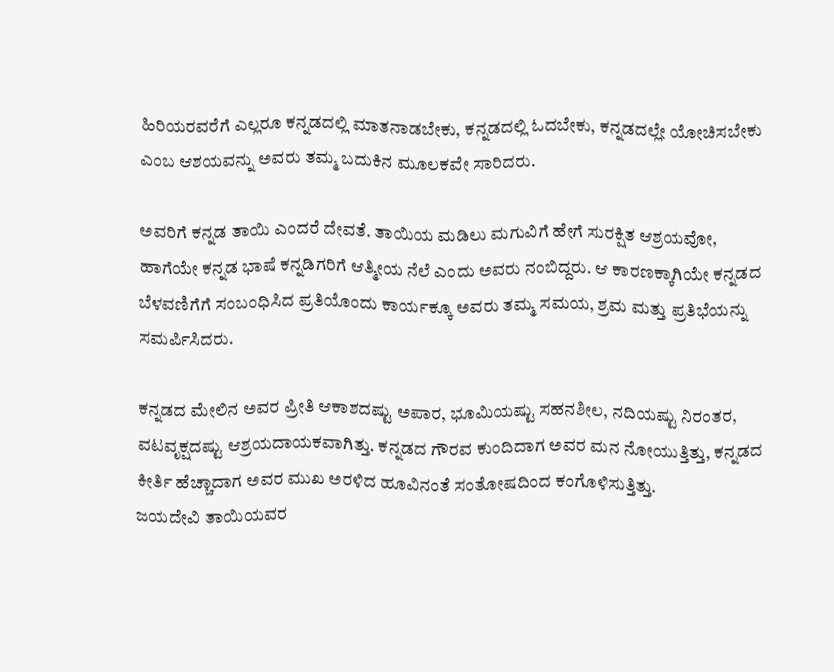ಹಿರಿಯರವರೆಗೆ ಎಲ್ಲರೂ ಕನ್ನಡದಲ್ಲಿ ಮಾತನಾಡಬೇಕು, ಕನ್ನಡದಲ್ಲಿ ಓದಬೇಕು, ಕನ್ನಡದಲ್ಲೇ ಯೋಚಿಸಬೇಕು ಎಂಬ ಆಶಯವನ್ನು ಅವರು ತಮ್ಮ ಬದುಕಿನ ಮೂಲಕವೇ ಸಾರಿದರು.

ಅವರಿಗೆ ಕನ್ನಡ ತಾಯಿ ಎಂದರೆ ದೇವತೆ. ತಾಯಿಯ ಮಡಿಲು ಮಗುವಿಗೆ ಹೇಗೆ ಸುರಕ್ಷಿತ ಆಶ್ರಯವೋ, ಹಾಗೆಯೇ ಕನ್ನಡ ಭಾಷೆ ಕನ್ನಡಿಗರಿಗೆ ಆತ್ಮೀಯ ನೆಲೆ ಎಂದು ಅವರು ನಂಬಿದ್ದರು. ಆ ಕಾರಣಕ್ಕಾಗಿಯೇ ಕನ್ನಡದ ಬೆಳವಣಿಗೆಗೆ ಸಂಬಂಧಿಸಿದ ಪ್ರತಿಯೊಂದು ಕಾರ್ಯಕ್ಕೂ ಅವರು ತಮ್ಮ ಸಮಯ, ಶ್ರಮ ಮತ್ತು ಪ್ರತಿಭೆಯನ್ನು ಸಮರ್ಪಿಸಿದರು.

ಕನ್ನಡದ ಮೇಲಿನ ಅವರ ಪ್ರೀತಿ ಆಕಾಶದಷ್ಟು ಅಪಾರ, ಭೂಮಿಯಷ್ಟು ಸಹನಶೀಲ, ನದಿಯಷ್ಟು ನಿರಂತರ, ವಟವೃಕ್ಷದಷ್ಟು ಆಶ್ರಯದಾಯಕವಾಗಿತ್ತು. ಕನ್ನಡದ ಗೌರವ ಕುಂದಿದಾಗ ಅವರ ಮನ ನೋಯುತ್ತಿತ್ತು, ಕನ್ನಡದ ಕೀರ್ತಿ ಹೆಚ್ಚಾದಾಗ ಅವರ ಮುಖ ಅರಳಿದ ಹೂವಿನಂತೆ ಸಂತೋಷದಿಂದ ಕಂಗೊಳಿಸುತ್ತಿತ್ತು.
ಜಯದೇವಿ ತಾಯಿಯವರ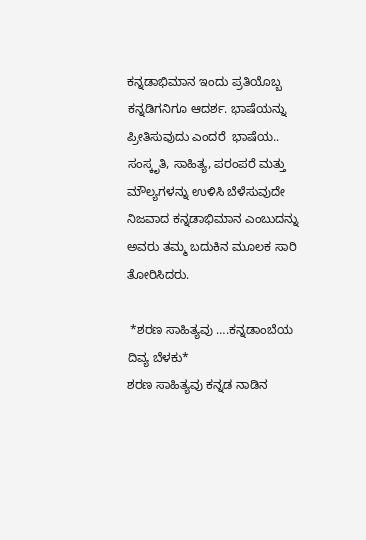ಕನ್ನಡಾಭಿಮಾನ ಇಂದು ಪ್ರತಿಯೊಬ್ಬ ಕನ್ನಡಿಗನಿಗೂ ಆದರ್ಶ. ಭಾಷೆಯನ್ನು ಪ್ರೀತಿಸುವುದು ಎಂದರೆ  ಭಾಷೆಯ.. ಸಂಸ್ಕೃತಿ, ಸಾಹಿತ್ಯ, ಪರಂಪರೆ ಮತ್ತು ಮೌಲ್ಯಗಳನ್ನು ಉಳಿಸಿ ಬೆಳೆಸುವುದೇ ನಿಜವಾದ ಕನ್ನಡಾಭಿಮಾನ ಎಂಬುದನ್ನು ಅವರು ತಮ್ಮ ಬದುಕಿನ ಮೂಲಕ ಸಾರಿ ತೋರಿಸಿದರು.

 *ಶರಣ ಸಾಹಿತ್ಯವು ….ಕನ್ನಡಾಂಬೆಯ ದಿವ್ಯ ಬೆಳಕು*
ಶರಣ ಸಾಹಿತ್ಯವು ಕನ್ನಡ ನಾಡಿನ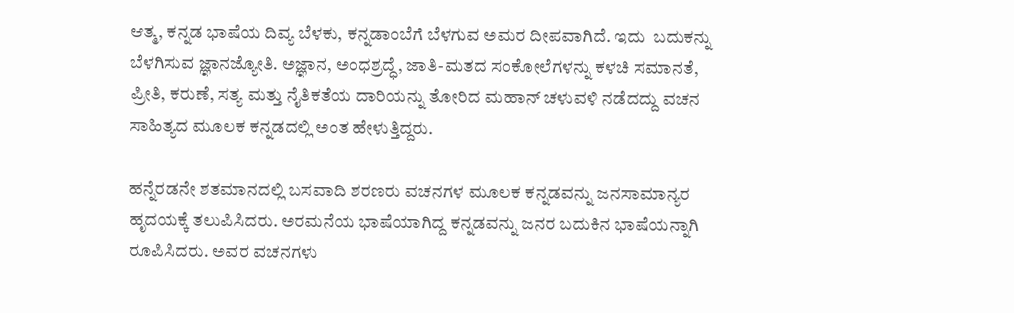ಆತ್ಮ, ಕನ್ನಡ ಭಾಷೆಯ ದಿವ್ಯ ಬೆಳಕು, ಕನ್ನಡಾಂಬೆಗೆ ಬೆಳಗುವ ಅಮರ ದೀಪವಾಗಿದೆ. ಇದು  ಬದುಕನ್ನು ಬೆಳಗಿಸುವ ಜ್ಞಾನಜ್ಯೋತಿ. ಅಜ್ಞಾನ, ಅಂಧಶ್ರದ್ಧೆ, ಜಾತಿ-ಮತದ ಸಂಕೋಲೆಗಳನ್ನು ಕಳಚಿ ಸಮಾನತೆ, ಪ್ರೀತಿ, ಕರುಣೆ, ಸತ್ಯ ಮತ್ತು ನೈತಿಕತೆಯ ದಾರಿಯನ್ನು ತೋರಿದ ಮಹಾನ್ ಚಳುವಳಿ ನಡೆದದ್ದು ವಚನ ಸಾಹಿತ್ಯದ ಮೂಲಕ ಕನ್ನಡದಲ್ಲಿ ಅಂತ ಹೇಳುತ್ತಿದ್ದರು.

ಹನ್ನೆರಡನೇ ಶತಮಾನದಲ್ಲಿ ಬಸವಾದಿ ಶರಣರು ವಚನಗಳ ಮೂಲಕ ಕನ್ನಡವನ್ನು ಜನಸಾಮಾನ್ಯರ ಹೃದಯಕ್ಕೆ ತಲುಪಿಸಿದರು. ಅರಮನೆಯ ಭಾಷೆಯಾಗಿದ್ದ ಕನ್ನಡವನ್ನು ಜನರ ಬದುಕಿನ ಭಾಷೆಯನ್ನಾಗಿ ರೂಪಿಸಿದರು. ಅವರ ವಚನಗಳು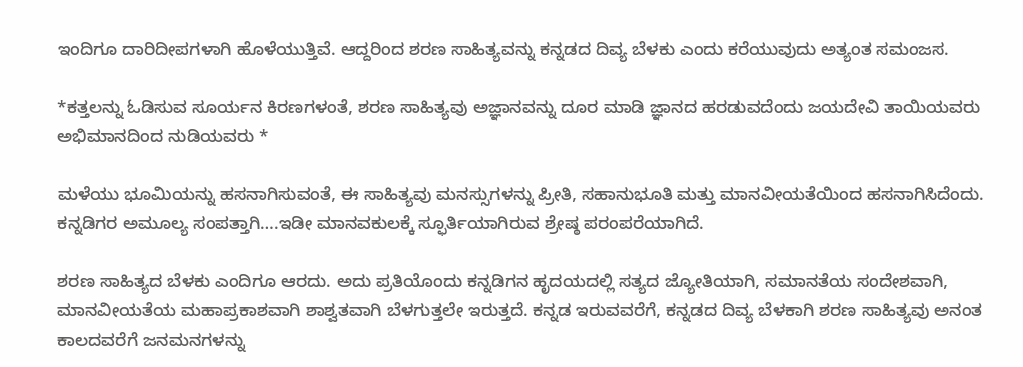ಇಂದಿಗೂ ದಾರಿದೀಪಗಳಾಗಿ ಹೊಳೆಯುತ್ತಿವೆ. ಆದ್ದರಿಂದ ಶರಣ ಸಾಹಿತ್ಯವನ್ನು ಕನ್ನಡದ ದಿವ್ಯ ಬೆಳಕು ಎಂದು ಕರೆಯುವುದು ಅತ್ಯಂತ ಸಮಂಜಸ.

*ಕತ್ತಲನ್ನು ಓಡಿಸುವ ಸೂರ್ಯನ ಕಿರಣಗಳಂತೆ, ಶರಣ ಸಾಹಿತ್ಯವು ಅಜ್ಞಾನವನ್ನು ದೂರ ಮಾಡಿ ಜ್ಞಾನದ ಹರಡುವದೆಂದು ಜಯದೇವಿ ತಾಯಿಯವರು ಅಭಿಮಾನದಿಂದ ನುಡಿಯವರು *

ಮಳೆಯು ಭೂಮಿಯನ್ನು ಹಸನಾಗಿಸುವಂತೆ, ಈ ಸಾಹಿತ್ಯವು ಮನಸ್ಸುಗಳನ್ನು ಪ್ರೀತಿ, ಸಹಾನುಭೂತಿ ಮತ್ತು ಮಾನವೀಯತೆಯಿಂದ ಹಸನಾಗಿಸಿದೆಂದು.  ಕನ್ನಡಿಗರ ಅಮೂಲ್ಯ ಸಂಪತ್ತಾಗಿ….ಇಡೀ ಮಾನವಕುಲಕ್ಕೆ ಸ್ಫೂರ್ತಿಯಾಗಿರುವ ಶ್ರೇಷ್ಠ ಪರಂಪರೆಯಾಗಿದೆ.

ಶರಣ ಸಾಹಿತ್ಯದ ಬೆಳಕು ಎಂದಿಗೂ ಆರದು. ಅದು ಪ್ರತಿಯೊಂದು ಕನ್ನಡಿಗನ ಹೃದಯದಲ್ಲಿ ಸತ್ಯದ ಜ್ಯೋತಿಯಾಗಿ, ಸಮಾನತೆಯ ಸಂದೇಶವಾಗಿ, ಮಾನವೀಯತೆಯ ಮಹಾಪ್ರಕಾಶವಾಗಿ ಶಾಶ್ವತವಾಗಿ ಬೆಳಗುತ್ತಲೇ ಇರುತ್ತದೆ. ಕನ್ನಡ ಇರುವವರೆಗೆ, ಕನ್ನಡದ ದಿವ್ಯ ಬೆಳಕಾಗಿ ಶರಣ ಸಾಹಿತ್ಯವು ಅನಂತ ಕಾಲದವರೆಗೆ ಜನಮನಗಳನ್ನು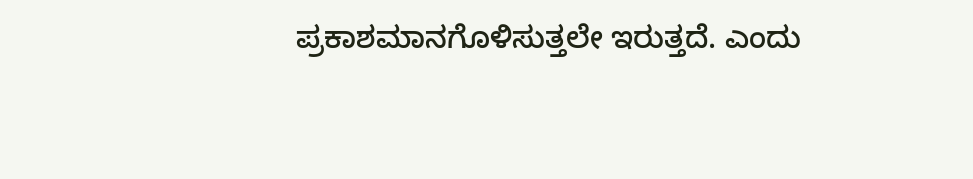ಪ್ರಕಾಶಮಾನಗೊಳಿಸುತ್ತಲೇ ಇರುತ್ತದೆ. ಎಂದು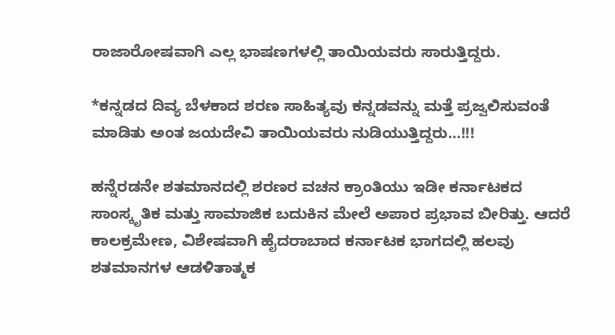ರಾಜಾರೋಷವಾಗಿ ಎಲ್ಲ ಭಾಷಣಗಳಲ್ಲಿ ತಾಯಿಯವರು ಸಾರುತ್ತಿದ್ದರು.

*ಕನ್ನಡದ ದಿವ್ಯ ಬೆಳಕಾದ ಶರಣ ಸಾಹಿತ್ಯವು ಕನ್ನಡವನ್ನು ಮತ್ತೆ ಪ್ರಜ್ವಲಿಸುವಂತೆ ಮಾಡಿತು ಅಂತ ಜಯದೇವಿ ತಾಯಿಯವರು ನುಡಿಯುತ್ತಿದ್ದರು…!!!

ಹನ್ನೆರಡನೇ ಶತಮಾನದಲ್ಲಿ ಶರಣರ ವಚನ ಕ್ರಾಂತಿಯು ಇಡೀ ಕರ್ನಾಟಕದ ಸಾಂಸ್ಕೃತಿಕ ಮತ್ತು ಸಾಮಾಜಿಕ ಬದುಕಿನ ಮೇಲೆ ಅಪಾರ ಪ್ರಭಾವ ಬೀರಿತ್ತು. ಆದರೆ ಕಾಲಕ್ರಮೇಣ, ವಿಶೇಷವಾಗಿ ಹೈದರಾಬಾದ ಕರ್ನಾಟಕ ಭಾಗದಲ್ಲಿ ಹಲವು ಶತಮಾನಗಳ ಆಡಳಿತಾತ್ಮಕ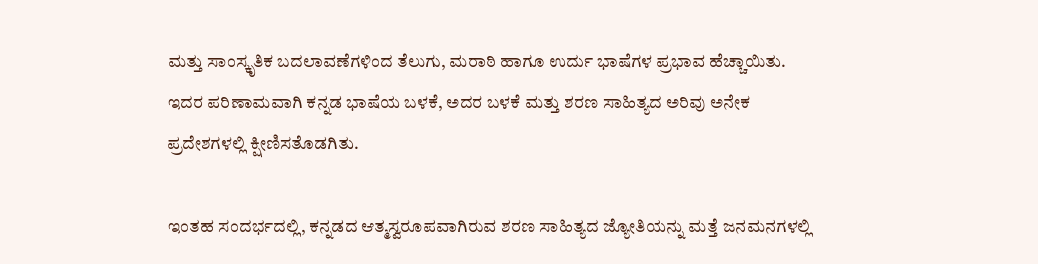ಮತ್ತು ಸಾಂಸ್ಕೃತಿಕ ಬದಲಾವಣೆಗಳಿಂದ ತೆಲುಗು, ಮರಾಠಿ ಹಾಗೂ ಉರ್ದು ಭಾಷೆಗಳ ಪ್ರಭಾವ ಹೆಚ್ಚಾಯಿತು. ಇದರ ಪರಿಣಾಮವಾಗಿ ಕನ್ನಡ ಭಾಷೆಯ ಬಳಕೆ, ಅದರ ಬಳಕೆ ಮತ್ತು ಶರಣ ಸಾಹಿತ್ಯದ ಅರಿವು ಅನೇಕ ಪ್ರದೇಶಗಳಲ್ಲಿ ಕ್ಷೀಣಿಸತೊಡಗಿತು.

ಇಂತಹ ಸಂದರ್ಭದಲ್ಲಿ, ಕನ್ನಡದ ಆತ್ಮಸ್ವರೂಪವಾಗಿರುವ ಶರಣ ಸಾಹಿತ್ಯದ ಜ್ಯೋತಿಯನ್ನು ಮತ್ತೆ ಜನಮನಗಳಲ್ಲಿ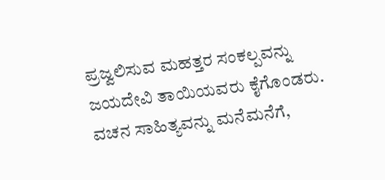ಪ್ರಜ್ವಲಿಸುವ ಮಹತ್ತರ ಸಂಕಲ್ಪವನ್ನು ಜಯದೇವಿ ತಾಯಿಯವರು ಕೈಗೊಂಡರು. ವಚನ ಸಾಹಿತ್ಯವನ್ನು ಮನೆಮನೆಗೆ,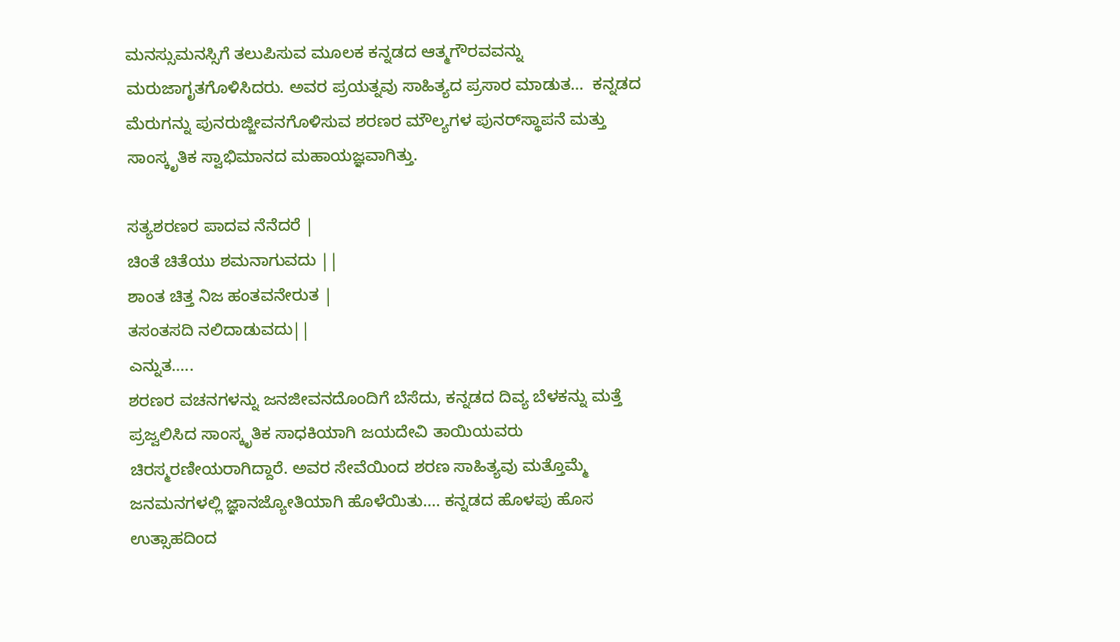ಮನಸ್ಸುಮನಸ್ಸಿಗೆ ತಲುಪಿಸುವ ಮೂಲಕ ಕನ್ನಡದ ಆತ್ಮಗೌರವವನ್ನು ಮರುಜಾಗೃತಗೊಳಿಸಿದರು. ಅವರ ಪ್ರಯತ್ನವು ಸಾಹಿತ್ಯದ ಪ್ರಸಾರ ಮಾಡುತ…  ಕನ್ನಡದ ಮೆರುಗನ್ನು ಪುನರುಜ್ಜೀವನಗೊಳಿಸುವ ಶರಣರ ಮೌಲ್ಯಗಳ ಪುನರ್‌ಸ್ಥಾಪನೆ ಮತ್ತು ಸಾಂಸ್ಕೃತಿಕ ಸ್ವಾಭಿಮಾನದ ಮಹಾಯಜ್ಞವಾಗಿತ್ತು.

ಸತ್ಯಶರಣರ ಪಾದವ ನೆನೆದರೆ |
ಚಿಂತೆ ಚಿತೆಯು ಶಮನಾಗುವದು ||
ಶಾಂತ ಚಿತ್ತ ನಿಜ ಹಂತವನೇರುತ |
ತಸಂತಸದಿ ನಲಿದಾಡುವದು||
ಎನ್ನುತ…..
ಶರಣರ ವಚನಗಳನ್ನು ಜನಜೀವನದೊಂದಿಗೆ ಬೆಸೆದು, ಕನ್ನಡದ ದಿವ್ಯ ಬೆಳಕನ್ನು ಮತ್ತೆ ಪ್ರಜ್ವಲಿಸಿದ ಸಾಂಸ್ಕೃತಿಕ ಸಾಧಕಿಯಾಗಿ ಜಯದೇವಿ ತಾಯಿಯವರು ಚಿರಸ್ಮರಣೀಯರಾಗಿದ್ದಾರೆ. ಅವರ ಸೇವೆಯಿಂದ ಶರಣ ಸಾಹಿತ್ಯವು ಮತ್ತೊಮ್ಮೆ ಜನಮನಗಳಲ್ಲಿ ಜ್ಞಾನಜ್ಯೋತಿಯಾಗಿ ಹೊಳೆಯಿತು…. ಕನ್ನಡದ ಹೊಳಪು ಹೊಸ ಉತ್ಸಾಹದಿಂದ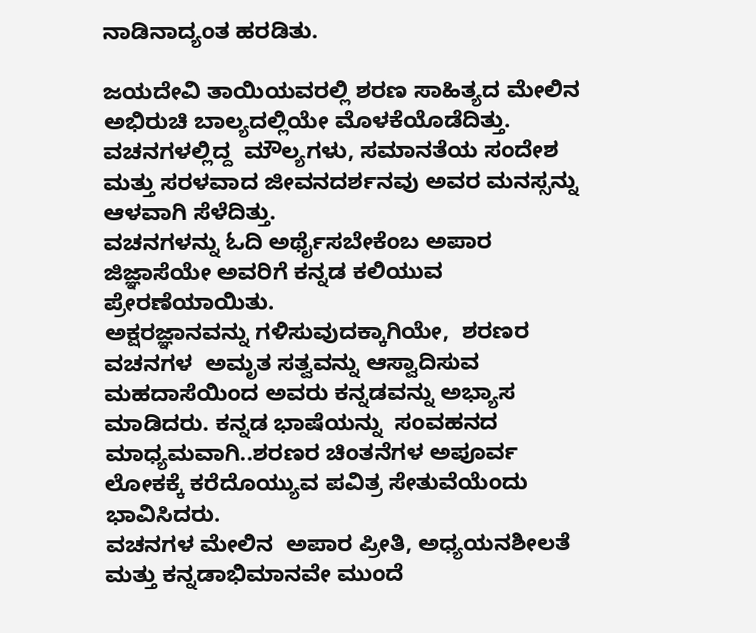ನಾಡಿನಾದ್ಯಂತ ಹರಡಿತು.

ಜಯದೇವಿ ತಾಯಿಯವರಲ್ಲಿ ಶರಣ ಸಾಹಿತ್ಯದ ಮೇಲಿನ ಅಭಿರುಚಿ ಬಾಲ್ಯದಲ್ಲಿಯೇ ಮೊಳಕೆಯೊಡೆದಿತ್ತು. ವಚನಗಳಲ್ಲಿದ್ದ  ಮೌಲ್ಯಗಳು, ಸಮಾನತೆಯ ಸಂದೇಶ ಮತ್ತು ಸರಳವಾದ ಜೀವನದರ್ಶನವು ಅವರ ಮನಸ್ಸನ್ನು ಆಳವಾಗಿ ಸೆಳೆದಿತ್ತು.
ವಚನಗಳನ್ನು ಓದಿ ಅರ್ಥೈಸಬೇಕೆಂಬ ಅಪಾರ ಜಿಜ್ಞಾಸೆಯೇ ಅವರಿಗೆ ಕನ್ನಡ ಕಲಿಯುವ ಪ್ರೇರಣೆಯಾಯಿತು.
ಅಕ್ಷರಜ್ಞಾನವನ್ನು ಗಳಿಸುವುದಕ್ಕಾಗಿಯೇ,  ಶರಣರ  ವಚನಗಳ  ಅಮೃತ ಸತ್ವವನ್ನು ಆಸ್ವಾದಿಸುವ ಮಹದಾಸೆಯಿಂದ ಅವರು ಕನ್ನಡವನ್ನು ಅಭ್ಯಾಸ ಮಾಡಿದರು. ಕನ್ನಡ ಭಾಷೆಯನ್ನು  ಸಂವಹನದ ಮಾಧ್ಯಮವಾಗಿ..ಶರಣರ ಚಿಂತನೆಗಳ ಅಪೂರ್ವ ಲೋಕಕ್ಕೆ ಕರೆದೊಯ್ಯುವ ಪವಿತ್ರ ಸೇತುವೆಯೆಂದು ಭಾವಿಸಿದರು.
ವಚನಗಳ ಮೇಲಿನ  ಅಪಾರ ಪ್ರೀತಿ, ಅಧ್ಯಯನಶೀಲತೆ ಮತ್ತು ಕನ್ನಡಾಭಿಮಾನವೇ ಮುಂದೆ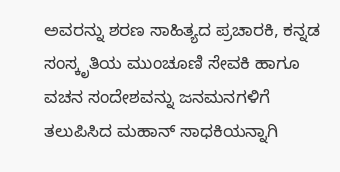ಅವರನ್ನು ಶರಣ ಸಾಹಿತ್ಯದ ಪ್ರಚಾರಕಿ, ಕನ್ನಡ ಸಂಸ್ಕೃತಿಯ ಮುಂಚೂಣಿ ಸೇವಕಿ ಹಾಗೂ ವಚನ ಸಂದೇಶವನ್ನು ಜನಮನಗಳಿಗೆ ತಲುಪಿಸಿದ ಮಹಾನ್ ಸಾಧಕಿಯನ್ನಾಗಿ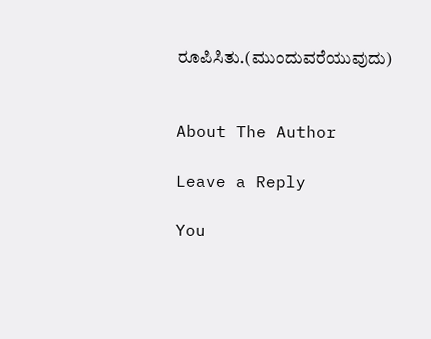ರೂಪಿಸಿತು.(ಮುಂದುವರೆಯುವುದು)


About The Author

Leave a Reply

You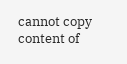cannot copy content of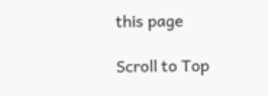this page

Scroll to Top